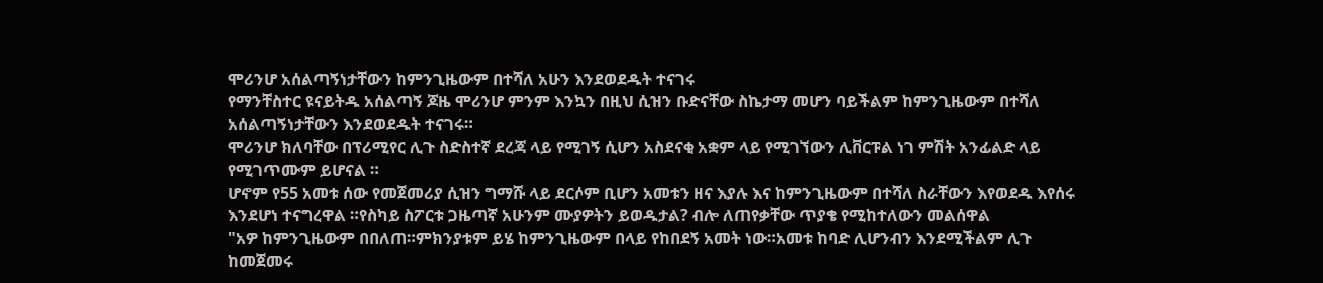ሞሪንሆ አሰልጣኝነታቸውን ከምንጊዜውም በተሻለ አሁን እንደወደዱት ተናገሩ
የማንቸስተር ዩናይትዱ አሰልጣኝ ጆዜ ሞሪንሆ ምንም እንኳን በዚህ ሲዝን ቡድናቸው ስኬታማ መሆን ባይችልም ከምንጊዜውም በተሻለ አሰልጣኝነታቸውን እንደወደዱት ተናገሩ።
ሞሪንሆ ክለባቸው በፕሪሚየር ሊጉ ስድስተኛ ደረጃ ላይ የሚገኝ ሲሆን አስደናቂ አቋም ላይ የሚገኘውን ሊቨርፑል ነገ ምሽት አንፊልድ ላይ የሚገጥሙም ይሆናል ።
ሆኖም የ55 አመቱ ሰው የመጀመሪያ ሲዝን ግማሹ ላይ ደርሶም ቢሆን አመቱን ዘና እያሉ እና ከምንጊዜውም በተሻለ ስራቸውን እየወደዱ እየሰሩ እንደሆነ ተናግረዋል ።የስካይ ስፖርቱ ጋዜጣኛ አሁንም ሙያዎትን ይወዱታል? ብሎ ለጠየቃቸው ጥያቄ የሚከተለውን መልሰዋል
"አዎ ከምንጊዜውም በበለጠ።ምክንያቱም ይሄ ከምንጊዜውም በላይ የከበደኝ አመት ነው።አመቱ ከባድ ሊሆንብን እንደሚችልም ሊጉ ከመጀመሩ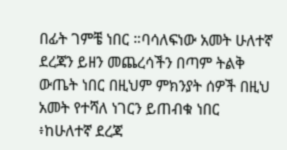በፊት ገምቼ ነበር ።ባሳለፍነው አመት ሁለተኛ ደረጃን ይዘን መጨረሳችን በጣም ትልቅ ውጤት ነበር በዚህም ምክንያት ሰዎች በዚህ አመት የተሻለ ነገርን ይጠብቁ ነበር ፥ከሁለተኛ ደረጃ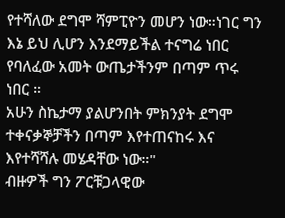የተሻለው ደግሞ ሻምፒዮን መሆን ነው።ነገር ግን እኔ ይህ ሊሆን እንደማይችል ተናግሬ ነበር የባለፈው አመት ውጤታችንም በጣም ጥሩ ነበር ።
አሁን ስኬታማ ያልሆንበት ምክንያት ደግሞ ተቀናቃኞቻችን በጣም እየተጠናከሩ እና እየተሻሻሉ መሄዳቸው ነው።"
ብዙዎች ግን ፖርቹጋላዊው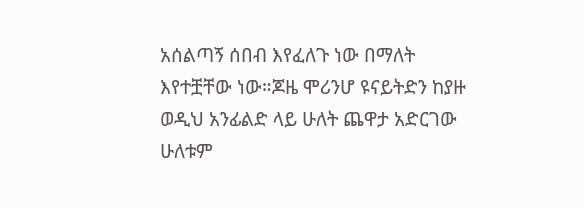አሰልጣኝ ሰበብ እየፈለጉ ነው በማለት እየተቿቸው ነው።ጆዜ ሞሪንሆ ዩናይትድን ከያዙ ወዲህ አንፊልድ ላይ ሁለት ጨዋታ አድርገው ሁለቱም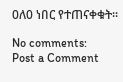0ለ0 ነበር የተጠናቀቁት።

No comments:
Post a Comment